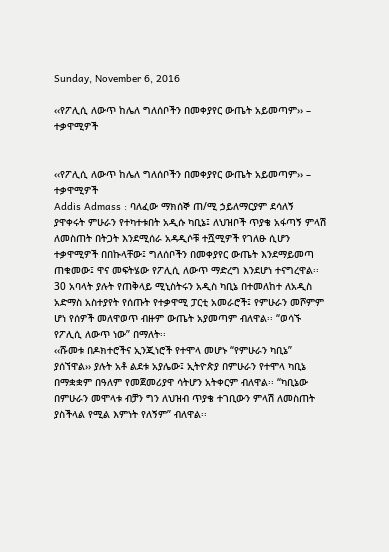Sunday, November 6, 2016

‹‹የፖሊሲ ለውጥ ከሌለ ግለሰቦችን በመቀያየር ውጤት አይመጣም›› – ተቃዋሚዎች


‹‹የፖሊሲ ለውጥ ከሌለ ግለሰቦችን በመቀያየር ውጤት አይመጣም›› – ተቃዋሚዎች
Addis Admass : ባለፈው ማክሰኞ ጠ/ሚ ኃይለማርያም ደሳለኝ ያዋቀሩት ምሁራን የተካተቱበት አዲሱ ካቢኔ፤ ለህዝቦች ጥያቄ አፋጣኝ ምላሽ ለመስጠት በትጋት እንደሚሰራ አዳዲሶቹ ተሿሚዎች የገለፁ ሲሆን ተቃዋሚዎች በበኩላቸው፤ ግለሰቦችን በመቀያየር ውጤት እንደማይመጣ ጠቁመው፤ ዋና መፍትሄው የፖሊሲ ለውጥ ማድረግ እንደሆነ ተናግረዋል፡፡
30 አባላት ያሉት የጠቅላይ ሚኒስትሩን አዲስ ካቢኔ በተመለከተ ለአዲስ አድማስ አስተያየት የሰጡት የተቃዋሚ ፓርቲ አመራሮች፤ የምሁራን መሾምም ሆነ የሰዎች መለዋወጥ ብዙም ውጤት አያመጣም ብለዋል፡፡ “ወሳኙ የፖሊሲ ለውጥ ነው” በማለት፡፡
‹‹ሹመቱ በዶክተሮችና ኢንጂነሮች የተሞላ መሆኑ “የምሁራን ካቢኔ” ያሰኘዋል›› ያሉት አቶ ልደቱ አያሌው፤ ኢትዮጵያ በምሁራን የተሞላ ካቢኔ በማቋቋም በዓለም የመጀመሪያዋ ሳትሆን አትቀርም ብለዋል፡፡ “ካቢኔው በምሁራን መሞላቱ ብቻን ግን ለህዝብ ጥያቄ ተገቢውን ምላሽ ለመስጠት ያስችላል የሚል እምነት የለኝም” ብለዋል፡፡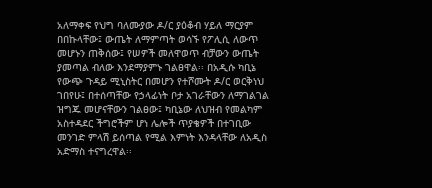አለማቀፍ የህግ ባለሙያው ዶ/ር ያዕቆብ ሃይለ ማርያም በበኩላቸው፤ ውጤት ለማምጣት ወሳኙ የፖሊሲ ለውጥ መሆኑን ጠቅሰው፤ የሠዎች መለዋወጥ ብቻውን ውጤት ያመጣል ብለው እንደማያምኑ ገልፀዋል፡፡ በአዲሱ ካቢኔ የውጭ ጉዳይ ሚኒስትር በመሆን የተሾሙት ዶ/ር ወርቅነህ ገበየሁ፤ በተሰጣቸው የኃላፊነት ቦታ አገራቸውን ለማገልገል ዝግጁ መሆናቸውን ገልፀው፤ ካቢኔው ለህዝብ የመልካም አስተዳደር ችግሮችም ሆነ ሌሎች ጥያቄዎች በተገቢው መንገድ ምላሽ ይሰጣል የሚል እምነት እንዳላቸው ለአዲስ አድማስ ተናግረዋል፡፡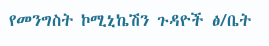የመንግስት ኮሚኒኬሽን ጉዳዮች ፅ/ቤት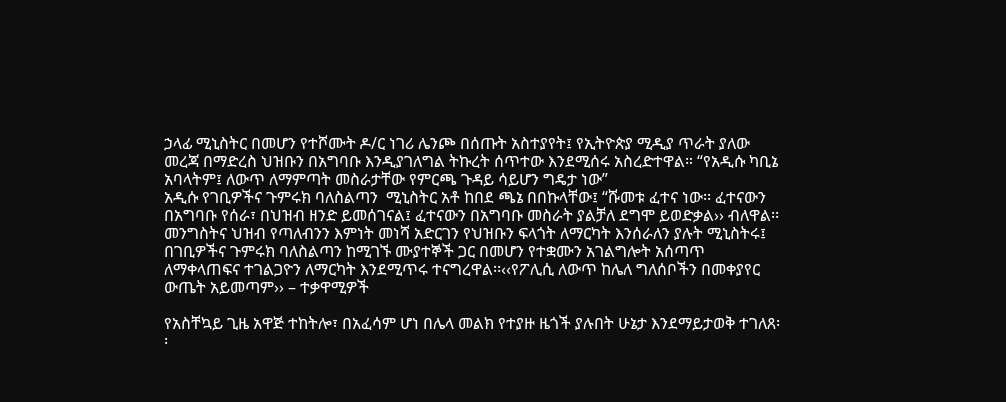ኃላፊ ሚኒስትር በመሆን የተሾሙት ዶ/ር ነገሪ ሌንጮ በሰጡት አስተያየት፤ የኢትዮጵያ ሚዲያ ጥራት ያለው መረጃ በማድረስ ህዝቡን በአግባቡ እንዲያገለግል ትኩረት ሰጥተው እንደሚሰሩ አስረድተዋል። “የአዲሱ ካቢኔ አባላትም፤ ለውጥ ለማምጣት መስራታቸው የምርጫ ጉዳይ ሳይሆን ግዴታ ነው”
አዲሱ የገቢዎችና ጉምሩክ ባለስልጣን  ሚኒስትር አቶ ከበደ ጫኔ በበኩላቸው፤ “ሹመቱ ፈተና ነው፡፡ ፈተናውን በአግባቡ የሰራ፣ በህዝብ ዘንድ ይመሰገናል፤ ፈተናውን በአግባቡ መስራት ያልቻለ ደግሞ ይወድቃል›› ብለዋል፡፡ መንግስትና ህዝብ የጣለብንን እምነት መነሻ አድርገን የህዝቡን ፍላጎት ለማርካት እንሰራለን ያሉት ሚኒስትሩ፤ በገቢዎችና ጉምሩክ ባለስልጣን ከሚገኙ ሙያተኞች ጋር በመሆን የተቋሙን አገልግሎት አሰጣጥ ለማቀላጠፍና ተገልጋዮን ለማርካት እንደሚጥሩ ተናግረዋል፡፡‹‹የፖሊሲ ለውጥ ከሌለ ግለሰቦችን በመቀያየር ውጤት አይመጣም›› – ተቃዋሚዎች

የአስቸኳይ ጊዜ አዋጅ ተከትሎ፣ በአፈሳም ሆነ በሌላ መልክ የተያዙ ዜጎች ያሉበት ሁኔታ እንደማይታወቅ ተገለጸ፡፡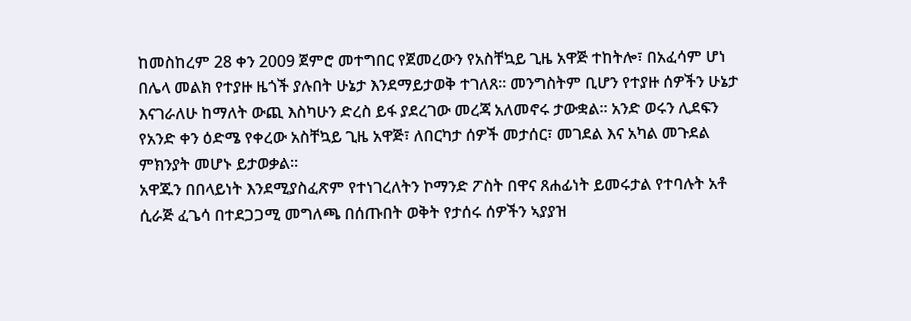ከመስከረም 28 ቀን 2009 ጀምሮ መተግበር የጀመረውን የአስቸኳይ ጊዜ አዋጅ ተከትሎ፣ በአፈሳም ሆነ በሌላ መልክ የተያዙ ዜጎች ያሉበት ሁኔታ እንደማይታወቅ ተገለጸ፡፡ መንግስትም ቢሆን የተያዙ ሰዎችን ሁኔታ እናገራለሁ ከማለት ውጪ እስካሁን ድረስ ይፋ ያደረገው መረጃ አለመኖሩ ታውቋል፡፡ አንድ ወሩን ሊደፍን የአንድ ቀን ዕድሜ የቀረው አስቸኳይ ጊዜ አዋጅ፣ ለበርካታ ሰዎች መታሰር፣ መገደል እና አካል መጉደል ምክንያት መሆኑ ይታወቃል፡፡
አዋጁን በበላይነት እንደሚያስፈጽም የተነገረለትን ኮማንድ ፖስት በዋና ጸሐፊነት ይመሩታል የተባሉት አቶ ሲራጅ ፈጌሳ በተደጋጋሚ መግለጫ በሰጡበት ወቅት የታሰሩ ሰዎችን ኣያያዝ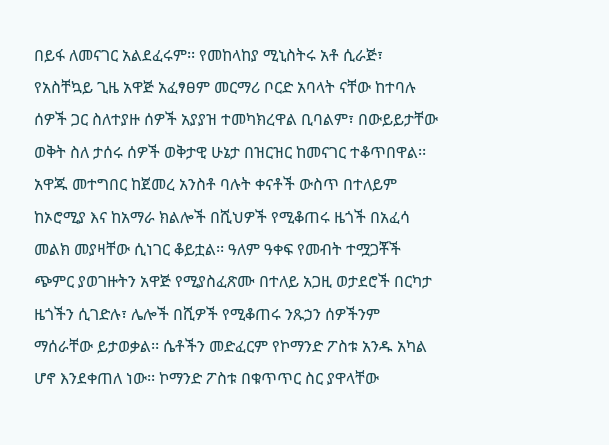በይፋ ለመናገር አልደፈሩም፡፡ የመከላከያ ሚኒስትሩ አቶ ሲራጅ፣ የአስቸኳይ ጊዜ አዋጅ አፈፃፀም መርማሪ ቦርድ አባላት ናቸው ከተባሉ ሰዎች ጋር ስለተያዙ ሰዎች አያያዝ ተመካክረዋል ቢባልም፣ በውይይታቸው ወቅት ስለ ታሰሩ ሰዎች ወቅታዊ ሁኔታ በዝርዝር ከመናገር ተቆጥበዋል፡፡
አዋጁ መተግበር ከጀመረ አንስቶ ባሉት ቀናቶች ውስጥ በተለይም ከኦሮሚያ እና ከአማራ ክልሎች በሺህዎች የሚቆጠሩ ዜጎች በአፈሳ መልክ መያዛቸው ሲነገር ቆይቷል፡፡ ዓለም ዓቀፍ የመብት ተሟጋቾች ጭምር ያወገዙትን አዋጅ የሚያስፈጽሙ በተለይ አጋዚ ወታደሮች በርካታ ዜጎችን ሲገድሉ፣ ሌሎች በሺዎች የሚቆጠሩ ንጹኃን ሰዎችንም ማሰራቸው ይታወቃል፡፡ ሴቶችን መድፈርም የኮማንድ ፖስቱ አንዱ አካል ሆኖ እንደቀጠለ ነው፡፡ ኮማንድ ፖስቱ በቁጥጥር ስር ያዋላቸው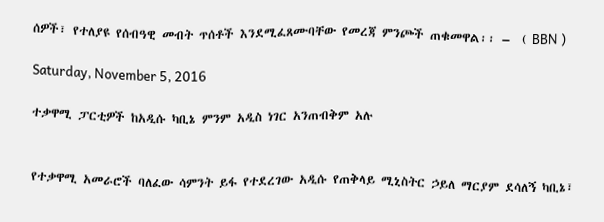ሰዎች፣ የተለያዩ የሰብዓዊ መብት ጥሰቶች እንደሚፈጸሙባቸው የመረጃ ምንጮች ጠቁመዋል፡፡ –  ( BBN )

Saturday, November 5, 2016

ተቃዋሚ ፓርቲዎች ከአዲሱ ካቢኔ ምንም አዲስ ነገር አንጠብቅም አሉ


የተቃዋሚ አመራሮች ባለፈው ሳምንት ይፋ የተደረገው አዲሱ የጠቅላይ ሚኒስትር ኃይለ ማርያም ደሳለኝ ካቢኔ፣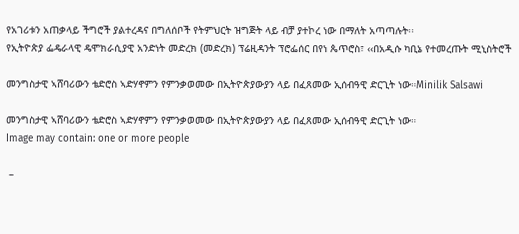የአገሪቱን አጠቃላይ ችግሮች ያልተረዳና በግለሰቦች የትምህርት ዝግጅት ላይ ብቻ ያተኮረ ነው በማለት አጣጣሉት፡፡
የኢትዮጵያ ፌዴራላዊ ዴሞክራሲያዊ አንድነት መድረክ (መድረክ) ፕሬዚዳንት ፕሮፌሰር በየነ ጴጥሮስ፣ ‹‹በአዲሱ ካቢኔ የተመረጡት ሚኒስትሮች

መንግስታዊ ኣሸባሪውን ቴድሮስ ኣድሃኖምን የምንቃወመው በኢትዮጵያውያን ላይ በፈጸመው ኢሰብዓዊ ድርጊት ነው።Minilik Salsawi

መንግስታዊ ኣሸባሪውን ቴድሮስ ኣድሃኖምን የምንቃወመው በኢትዮጵያውያን ላይ በፈጸመው ኢሰብዓዊ ድርጊት ነው።
Image may contain: one or more people

 –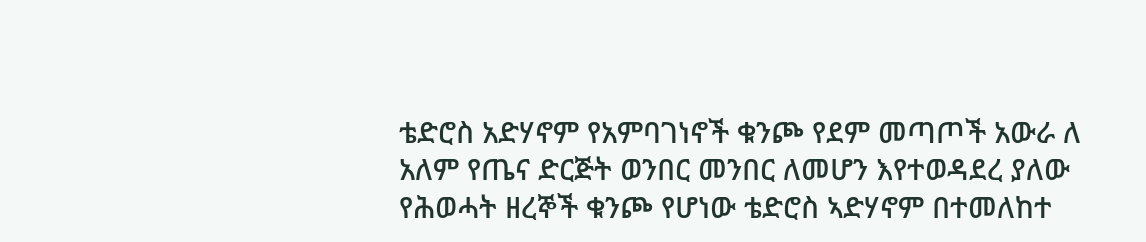ቴድሮስ አድሃኖም የአምባገነኖች ቁንጮ የደም መጣጦች አውራ ለ አለም የጤና ድርጅት ወንበር መንበር ለመሆን እየተወዳደረ ያለው የሕወሓት ዘረኞች ቁንጮ የሆነው ቴድሮስ ኣድሃኖም በተመለከተ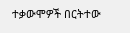ተቃውሞዎች በርትተው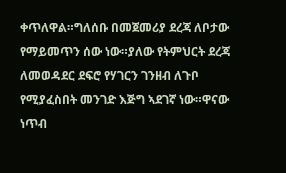ቀጥለዋል።ግለሰቡ በመጀመሪያ ደረጃ ለቦታው የማይመጥን ሰው ነው።ያለው የትምህርት ደረጃ ለመወዳደር ደፍሮ የሃገርን ገንዘብ ለጉቦ የሚያፈስበት መንገድ እጅግ ኣደገኛ ነው።ዋናው ነጥብ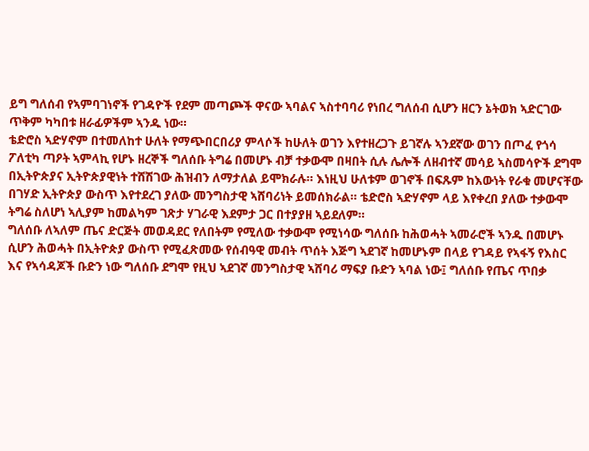ይግ ግለሰብ የኣምባገነኖች የገዳዮች የደም መጣጮች ዋናው ኣባልና ኣስተባባሪ የነበረ ግለሰብ ሲሆን ዘርን ኔትወክ ኣድርገው ጥቅም ካካበቱ ዘራፊዎችም ኣንዱ ነው።
ቴድሮስ ኣድሃኖም በተመለከተ ሁለት የማጭበርበሪያ ምላሶች ከሁለት ወገን እየተዘረጋጉ ይገኛሉ ኣንደኛው ወገን በጦፈ የጎሳ ፖለቲካ ጣዖት ኣምላኪ የሆኑ ዘረኞች ግለሰቡ ትግሬ በመሆኑ ብቻ ተቃውሞ በዛበት ሲሉ ሌሎች ለዘብተኛ መሳይ ኣስመሳዮች ደግሞ በኢትዮጵያና ኢትዮጵያዊነት ተሸሽገው ሕዝብን ለማታለል ይሞክራሉ። እነዚህ ሁለቱም ወገኖች በፍጹም ከእውነት የራቁ መሆናቸው በገሃድ ኢትዮጵያ ውስጥ እየተደረገ ያለው መንግስታዊ ኣሸባሪነት ይመሰክራል። ቴድሮስ ኣድሃኖም ላይ እየቀረበ ያለው ተቃውሞ ትግሬ ስለሆነ ኣሊያም ከመልካም ገጽታ ሃገራዊ እደምታ ጋር በተያያዘ ኣይደለም።
ግለሰቡ ለኣለም ጤና ድርጅት መወዳደር የለበትም የሚለው ተቃውሞ የሚነሳው ግለሰቡ ከሕወሓት ኣመራሮች ኣንዱ በመሆኑ ሲሆን ሕወሓት በኢትዮጵያ ውስጥ የሚፈጽመው የሰብዓዊ መብት ጥሰት እጅግ ኣደገኛ ከመሆኑም በላይ የገዳይ የኣፋኝ የእስር እና የኣሳዳጆች ቡድን ነው ግለሰቡ ደግሞ የዚህ ኣደገኛ መንግስታዊ ኣሸባሪ ማፍያ ቡድን ኣባል ነው፤ ግለሰቡ የጤና ጥበቃ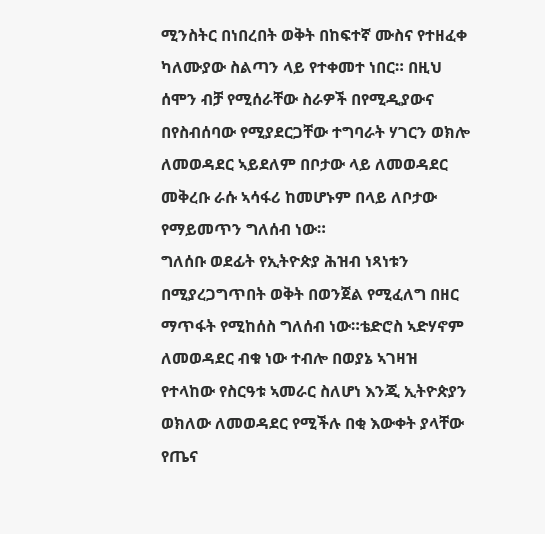ሚንስትር በነበረበት ወቅት በከፍተኛ ሙስና የተዘፈቀ ካለሙያው ስልጣን ላይ የተቀመተ ነበር። በዚህ ሰሞን ብቻ የሚሰራቸው ስራዎች በየሚዲያውና በየስብሰባው የሚያደርጋቸው ተግባራት ሃገርን ወክሎ ለመወዳደር ኣይደለም በቦታው ላይ ለመወዳደር መቅረቡ ራሱ ኣሳፋሪ ከመሆኑም በላይ ለቦታው የማይመጥን ግለሰብ ነው።
ግለሰቡ ወደፊት የኢትዮጵያ ሕዝብ ነጻነቱን በሚያረጋግጥበት ወቅት በወንጀል የሚፈለግ በዘር ማጥፋት የሚከሰስ ግለሰብ ነው።ቴድሮስ ኣድሃኖም ለመወዳደር ብቁ ነው ተብሎ በወያኔ ኣገዛዝ የተላከው የስርዓቱ ኣመራር ስለሆነ እንጂ ኢትዮጵያን ወክለው ለመወዳደር የሚችሉ በቂ እውቀት ያላቸው የጤና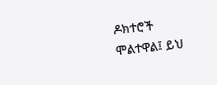ዶክተሮች ሞልተዋል፤ ይህ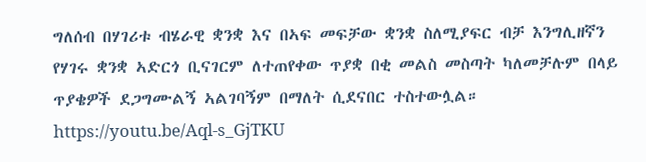ግለሰብ በሃገሪቱ ብሄራዊ ቋንቋ እና በኣፍ መፍቻው ቋንቋ ስለሚያፍር ብቻ እንግሊዘኛን የሃገሩ ቋንቋ ኣድርጎ ቢናገርም ለተጠየቀው ጥያቋ በቂ መልስ መስጣት ካለመቻሉም በላይ ጥያቄዎች ደጋግሙልኝ ኣልገባኝም በማለት ሲደናበር ተስተውሏል። https://youtu.be/Aql-s_GjTKU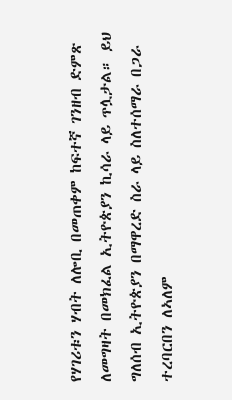የሃገሪቱን ሃብት ለሎቢ በመጠቀም ከፍተኛ ገንዘብ ድምጽ ለመግዛት በመክፈል ኢትዮጵያን ኪሳራ ላይ ጥሏታል። ይህ ግለሰብ ኢትዮጵያን በማዋረድ ስራ ላይ ስለተሰማራ በጋራ ተረባርበን ለኣለም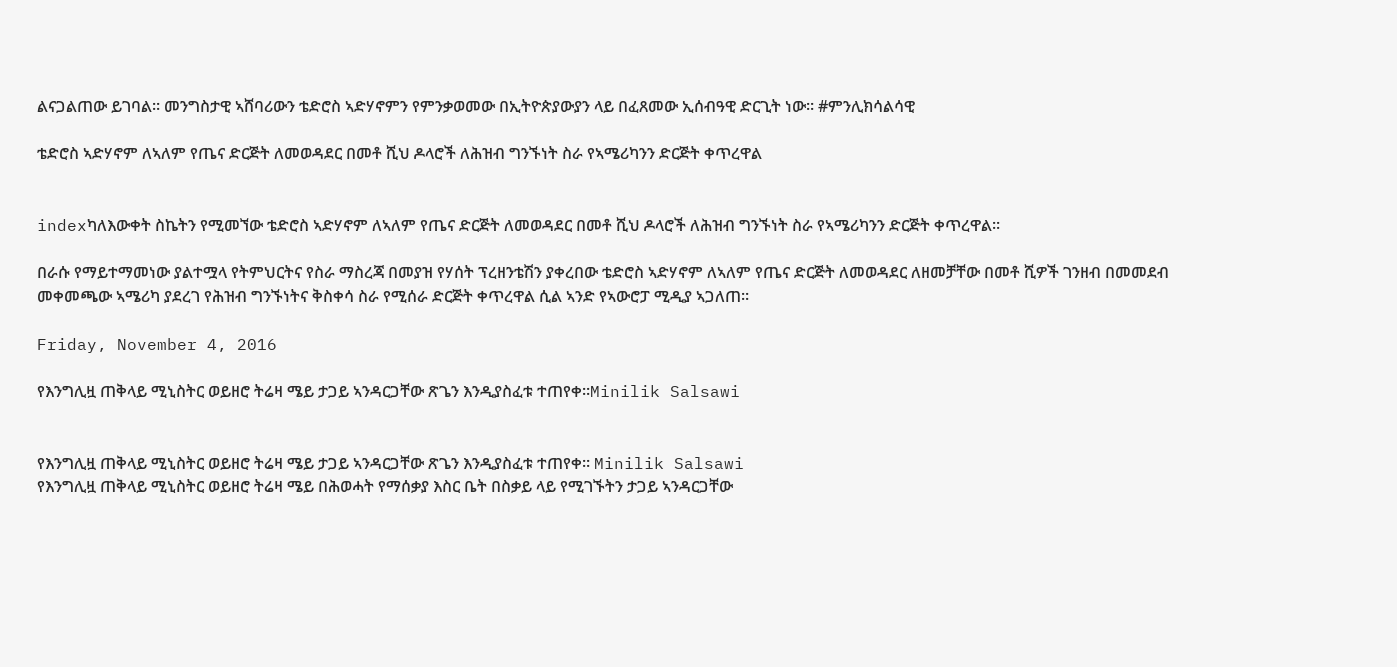ልናጋልጠው ይገባል። መንግስታዊ ኣሸባሪውን ቴድሮስ ኣድሃኖምን የምንቃወመው በኢትዮጵያውያን ላይ በፈጸመው ኢሰብዓዊ ድርጊት ነው። #ምንሊክሳልሳዊ

ቴድሮስ ኣድሃኖም ለኣለም የጤና ድርጅት ለመወዳደር በመቶ ሺህ ዶላሮች ለሕዝብ ግንኙነት ስራ የኣሜሪካንን ድርጅት ቀጥረዋል


indexካለእውቀት ስኬትን የሚመኘው ቴድሮስ ኣድሃኖም ለኣለም የጤና ድርጅት ለመወዳደር በመቶ ሺህ ዶላሮች ለሕዝብ ግንኙነት ስራ የኣሜሪካንን ድርጅት ቀጥረዋል።

በራሱ የማይተማመነው ያልተሟላ የትምህርትና የስራ ማስረጃ በመያዝ የሃሰት ፕረዘንቴሽን ያቀረበው ቴድሮስ ኣድሃኖም ለኣለም የጤና ድርጅት ለመወዳደር ለዘመቻቸው በመቶ ሺዎች ገንዘብ በመመደብ መቀመጫው ኣሜሪካ ያደረገ የሕዝብ ግንኙነትና ቅስቀሳ ስራ የሚሰራ ድርጅት ቀጥረዋል ሲል ኣንድ የኣውሮፓ ሚዲያ ኣጋለጠ።

Friday, November 4, 2016

የእንግሊዟ ጠቅላይ ሚኒስትር ወይዘሮ ትሬዛ ሜይ ታጋይ ኣንዳርጋቸው ጽጌን እንዲያስፈቱ ተጠየቀ።Minilik Salsawi


የእንግሊዟ ጠቅላይ ሚኒስትር ወይዘሮ ትሬዛ ሜይ ታጋይ ኣንዳርጋቸው ጽጌን እንዲያስፈቱ ተጠየቀ። Minilik Salsawi
የእንግሊዟ ጠቅላይ ሚኒስትር ወይዘሮ ትሬዛ ሜይ በሕወሓት የማሰቃያ እስር ቤት በስቃይ ላይ የሚገኙትን ታጋይ ኣንዳርጋቸው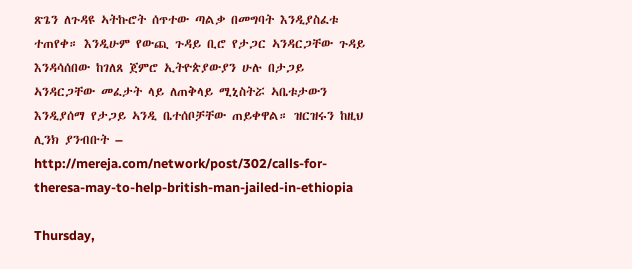ጽጌን ለጉዳዩ ኣትኩሮት ሰጥተው ጣልቃ በመግባት እንዲያስፈቱ ተጠየቀ። እንዲሁም የውጪ ጉዳይ ቢሮ የታጋር ኣንዳርጋቸው ጉዳይ እንዳሳሰበው ከገለጸ ጀምሮ ኢትዮጵያውያን ሁሉ በታጋይ ኣንዳርጋቸው መፈታት ላይ ለጠቅላይ ሚኒስትሯ ኣቤቱታውን እንዲያሰማ የታጋይ ኣንዲ ቤተሰቦቻቸው ጠይቀዋል። ዝርዝሩን ከዚህ ሊንክ ያንብቡት – http://mereja.com/network/post/302/calls-for-theresa-may-to-help-british-man-jailed-in-ethiopia

Thursday,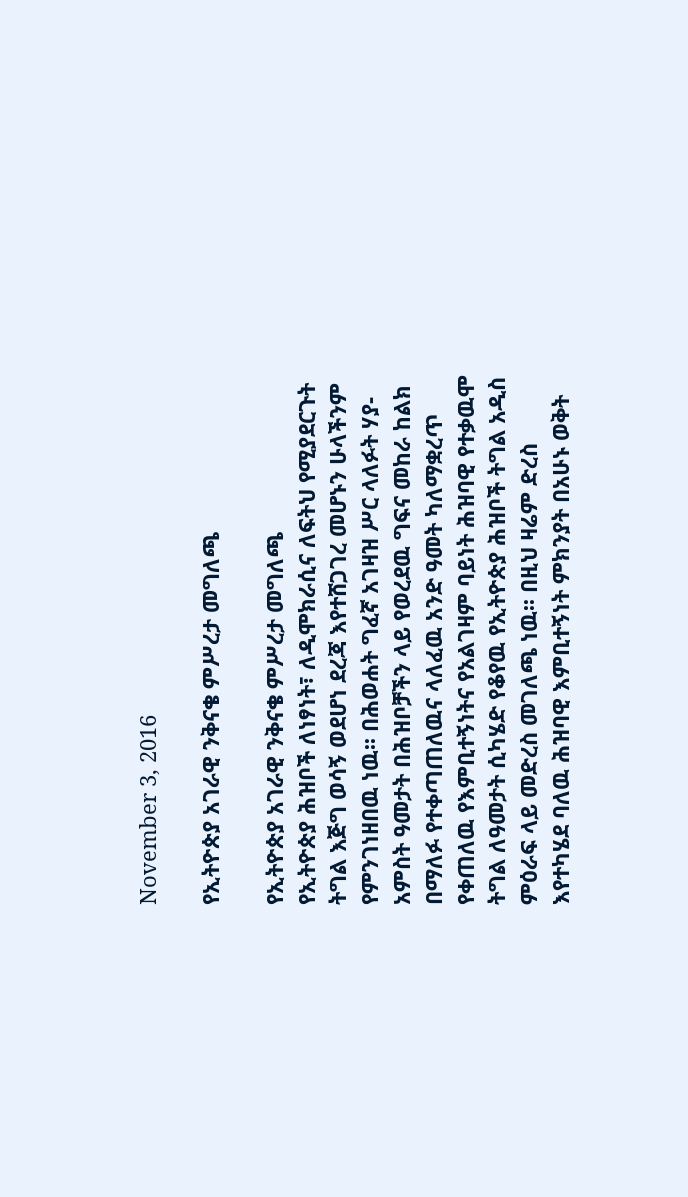November 3, 2016

የኢትዮጵያ አገራዊ ንቅናቄ ምሥረታ መግለጫ

የኢትዮጵያ አገራዊ ንቅናቄ ምሥረታ መግለጫ
የኢትዮጵያ ሕዝቦች ለነፃነት፣ ለዲሞክራሲና ለፍትህ የሚያደርጉት ትግል እጅግ ወሳኝ ወደሆነ ደረጃ እየተሸጋገረ መሆኑን ሁላችንም የምንገነዘበዉ ነዉ፡፡ በሕወሐት ግፈኛ አገዛዝ ሥር ላለፉት ሃያ-አምስት ዓመታት በሕዝቦቻችን ላይ የወረደዉ ግፍና መከራ ከልክ በማለፉ የተቀጣጠለዉና ላለፈዉ አንድ ዓመት ካለማቋረጥ የቀጠለዉ የእምቢተኝነትና የአልገዛም ባይነት ሕዝባዊ የተቃዉሞ ትግል ለዓመታት ሲካሄድ የቆየዉ የኢትዮጵያ ሕዝቦች ትግል አዲስ ምዕራፍ ላይ መድረስ መገለጫ ነዉ፡፡ በዚህ ዛሬም ድረስ እየተካሄደ ባለዉ ሕዝባዊ እምቢተኝነት ምክንያት በአሁኑ ወቅት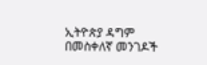ኢትዮጵያ ዳግም በመስቀለኛ መንገዶች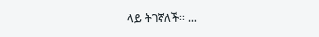ላይ ትገኛለች፡፡ …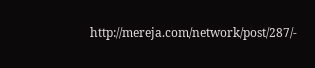http://mereja.com/network/post/287/-